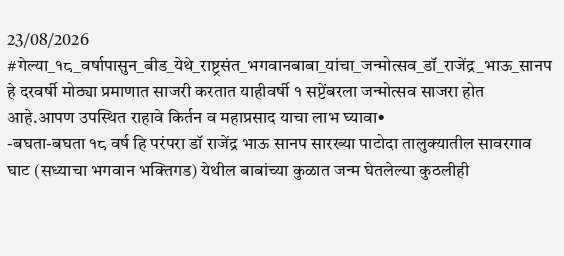23/08/2026
#गेल्या_१८_वर्षापासुन_बीड_येथे_राष्ट्रसंत_भगवानबाबा_यांचा_जन्मोत्सव_डॉ_राजेंद्र_भाऊ_सानप हे दरवर्षी मोठ्या प्रमाणात साजरी करतात याहीवर्षी १ सप्टेंबरला जन्मोत्सव साजरा होत आहे.आपण उपस्थित राहावे किर्तन व महाप्रसाद याचा लाभ घ्यावा•
-बघता-बघता १८ वर्ष हि परंपरा डॉ राजेंद्र भाऊ सानप सारख्या पाटोदा तालुक्यातील सावरगाव घाट (सध्याचा भगवान भक्तिगड) येथील बाबांच्या कुळात जन्म घेतलेल्या कुठलीही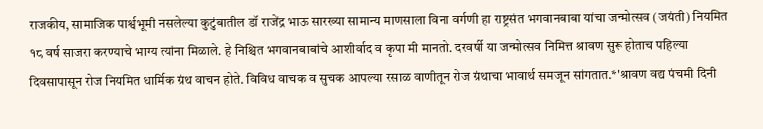राजकीय, सामाजिक पार्श्वभूमी नसलेल्या कुटुंबातील डॉ राजेंद्र भाऊ सारख्या सामान्य माणसाला विना वर्गणी हा राष्ट्रसंत भगवानबाबा यांचा जन्मोत्सव (जयंती) नियमित १८ वर्ष साजरा करण्याचे भाग्य त्यांना मिळाले. हे निश्चित भगवानबाबांचे आशीर्वाद व कृपा मी मानतो. दरवर्षी या जन्मोत्सव निमित्त श्रावण सुरू होताच पहिल्या दिवसापासून रोज नियमित धार्मिक ग्रंथ वाचन होते. विविध वाचक व सुचक आपल्या रसाळ वाणीतून रोज ग्रंथाचा भावार्थ समजून सांगतात.*'श्रावण वद्य पंचमी दिनी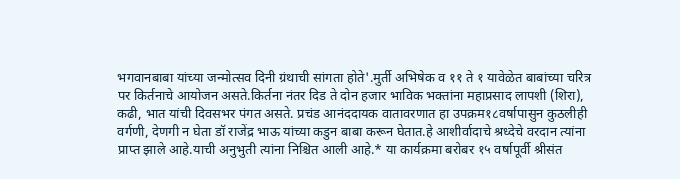भगवानबाबा यांच्या जन्मोत्सव दिनी ग्रंथाची सांगता होते'.मुर्ती अभिषेक व ११ ते १ यावेळेत बाबांच्या चरित्र पर किर्तनाचे आयोजन असते.किर्तना नंतर दिड ते दोन हजार भाविक भक्तांना महाप्रसाद लापशी (शिरा), कढी, भात यांची दिवसभर पंगत असते. प्रचंड आनंददायक वातावरणात हा उपक्रम१८वर्षापासुन कुठलीही वर्गणी, देणगी न घेता डॉ राजेंद्र भाऊ यांच्या कडुन बाबा करून घेतात.हे आशीर्वादाचे श्रध्देचे वरदान त्यांना प्राप्त झाले आहे.याची अनुभुती त्यांना निश्चित आली आहे.* या कार्यक्रमा बरोबर १५ वर्षापूर्वी श्रीसंत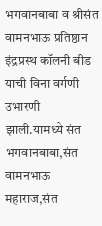भगवानबाबा व श्रीसंत वामनभाऊ प्रतिष्ठान इंद्रप्रस्थ कॉलनी बीड याची विना वर्गणी उभारणी झाली.यामध्ये संत भगवानबाबा,संत वामनभाऊ महाराज,संत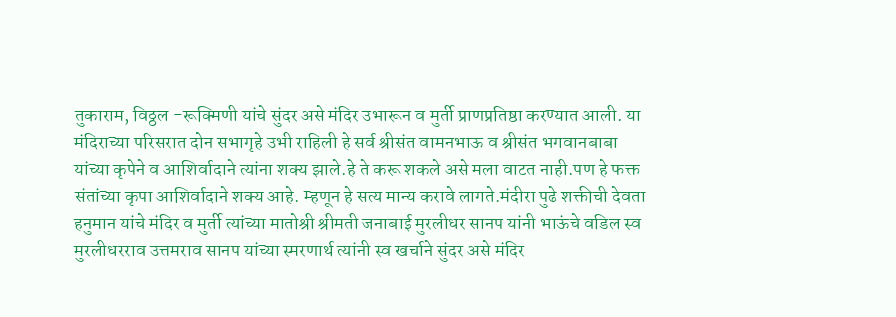तुकाराम, विठ्ठल -रूक्मिणी यांचे सुंदर असे मंदिर उभारून व मुर्ती प्राणप्रतिष्ठा करण्यात आली. या मंदिराच्या परिसरात दोन सभागृहे उभी राहिली हे सर्व श्रीसंत वामनभाऊ व श्रीसंत भगवानबाबा यांच्या कृपेने व आशिर्वादाने त्यांना शक्य झाले.हे ते करू शकले असे मला वाटत नाही.पण हे फक्त संतांच्या कृपा आशिर्वादाने शक्य आहे. म्हणून हे सत्य मान्य करावे लागते.मंदीरा पुढे शक्तीची देवता हनुमान यांचे मंदिर व मुर्ती त्यांच्या मातोश्री श्रीमती जनाबाई मुरलीधर सानप यांनी भाऊंचे वडिल स्व मुरलीधरराव उत्तमराव सानप यांच्या स्मरणार्थ त्यांनी स्व खर्चाने सुंदर असे मंदिर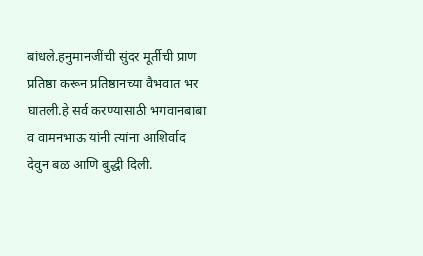बांधले.हनुमानजींची सुंदर मूर्तीची प्राण प्रतिष्ठा करून प्रतिष्ठानच्या वैभवात भर घातली.हे सर्व करण्यासाठी भगवानबाबा व वामनभाऊ यांनी त्यांना आशिर्वाद देवुन बळ आणि बुद्धी दिली.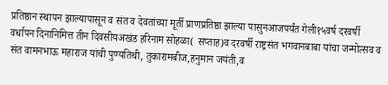प्रतिष्ठान स्थापन झाल्यापासून व संत व देवतांच्या मूर्ती प्राणप्रतिष्ठा झाल्या पासुनआजपर्यंत गेली१५वर्ष दरवर्षी वर्धापन दिनानिमित्त तीन दिवसीयअखंड हरिनाम सोहळा( सप्ताह)व दरवर्षी राष्ट्रसंत भगवानबाबा यांचा जन्मोत्सव व संत वामनभाऊ महाराज यांची पुण्यतिथी, तुकारामबीज,हनुमान जयंती,व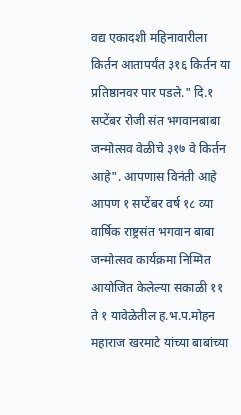वद्य एकादशी महिनावारीला किर्तन आतापर्यंत ३१६ किर्तन या प्रतिष्ठानवर पार पडले." दि.१ सप्टेंबर रोजी संत भगवानबाबा जन्मोत्सव वेळीचे ३१७ वे किर्तन आहे". आपणास विनंती आहे आपण १ सप्टेंबर वर्ष १८ व्या वार्षिक राष्ट्रसंत भगवान बाबा जन्मोत्सव कार्यक्रमा निम्मित आयोजित केलेल्या सकाळी ११ ते १ यावेळेतील ह.भ.प.मोहन महाराज खरमाटे यांच्या बाबांच्या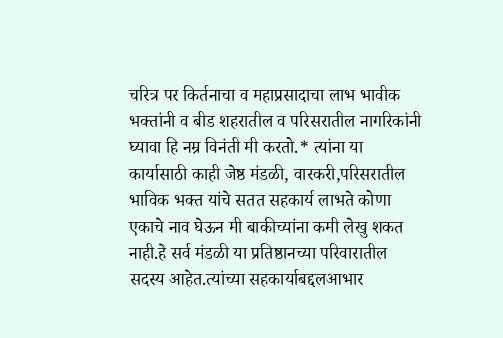चरित्र पर किर्तनाचा व महाप्रसादाचा लाभ भावीक भक्तांनी व बीड शहरातील व परिसरातील नागरिकांनी घ्यावा हि नम्र विनंती मी करतो.* त्यांना या कार्यासाठी काही जेष्ठ मंडळी, वारकरी,परिसरातील भाविक भक्त यांचे सतत सहकार्य लाभते कोणा एकाचे नाव घेऊन मी बाकीच्यांना कमी लेखु शकत नाही.हे सर्व मंडळी या प्रतिष्ठानच्या परिवारातील सदस्य आहेत.त्यांच्या सहकार्याबद्दलआभार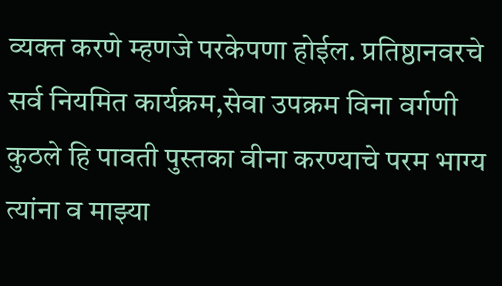व्यक्त करणे म्हणजे परकेपणा होईल. प्रतिष्ठानवरचे सर्व नियमित कार्यक्रम,सेवा उपक्रम विना वर्गणी कुठले हि पावती पुस्तका वीना करण्याचे परम भाग्य त्यांना व माझ्या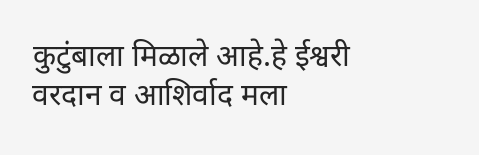कुटुंबाला मिळाले आहे.हे ईश्वरी वरदान व आशिर्वाद मला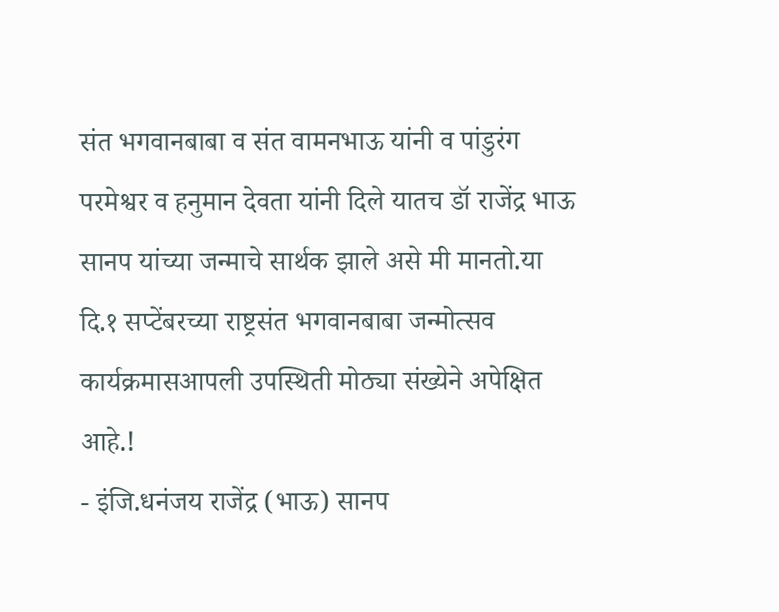संत भगवानबाबा व संत वामनभाऊ यांनी व पांडुरंग परमेश्वर व हनुमान देवता यांनी दिले यातच डॉ राजेंद्र भाऊ सानप यांच्या जन्माचे सार्थक झाले असे मी मानतो.या दि.१ सप्टेंबरच्या राष्ट्रसंत भगवानबाबा जन्मोत्सव कार्यक्रमासआपली उपस्थिती मोठ्या संख्येने अपेक्षित आहे.!
- इंजि.धनंजय राजेंद्र (भाऊ) सानप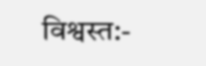विश्वस्त:-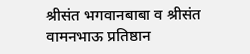श्रीसंत भगवानबाबा व श्रीसंत वामनभाऊ प्रतिष्ठान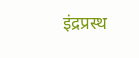इंद्रप्रस्थ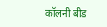कॉलनी बीड